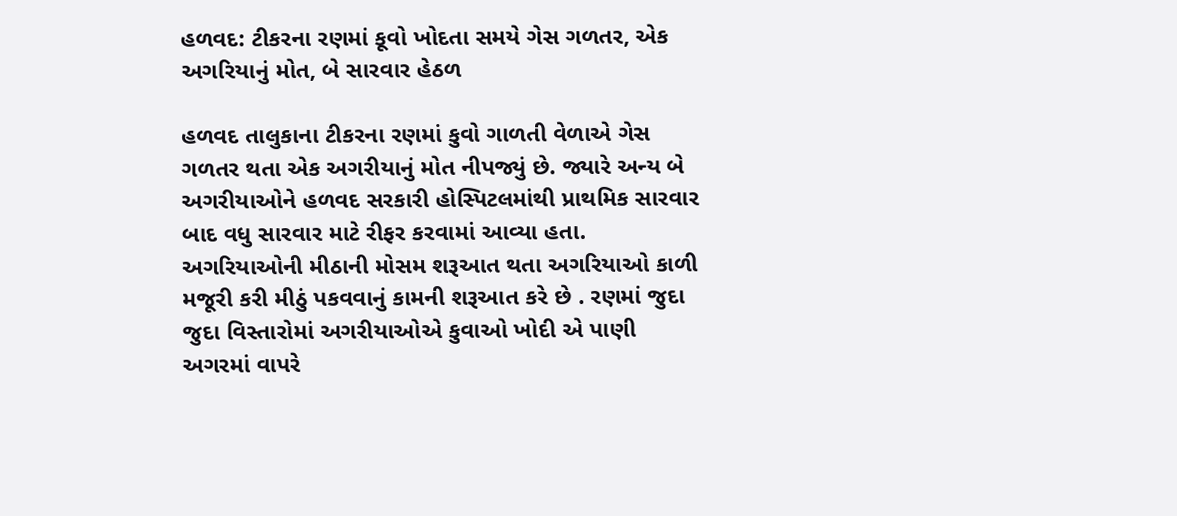હળવદ: ટીકરના રણમાં કૂવો ખોદતા સમયે ગેસ ગળતર, એક અગરિયાનું મોત, બે સારવાર હેઠળ

હળવદ તાલુકાના ટીકરના રણમાં કુવો ગાળતી વેળાએ ગેસ ગળતર થતા એક અગરીયાનું મોત નીપજ્યું છે. જ્યારે અન્ય બે અગરીયાઓને હળવદ સરકારી હોસ્પિટલમાંથી પ્રાથમિક સારવાર બાદ વધુ સારવાર માટે રીફર કરવામાં આવ્યા હતા. અગરિયાઓની મીઠાની મોસમ શરૂઆત થતા અગરિયાઓ કાળી મજૂરી કરી મીઠું પકવવાનું કામની શરૂઆત કરે છે . રણમાં જુદા જુદા વિસ્તારોમાં અગરીયાઓએ કુવાઓ ખોદી એ પાણી અગરમાં વાપરે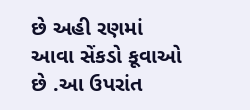છે અહી રણમાં આવા સેંકડો કૂવાઓ છે .આ ઉપરાંત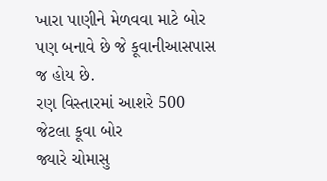ખારા પાણીને મેળવવા માટે બોર પણ બનાવે છે જે કૂવાનીઆસપાસ જ હોય છે.
રણ વિસ્તારમાં આશરે 500 જેટલા કૂવા બોર
જ્યારે ચોમાસુ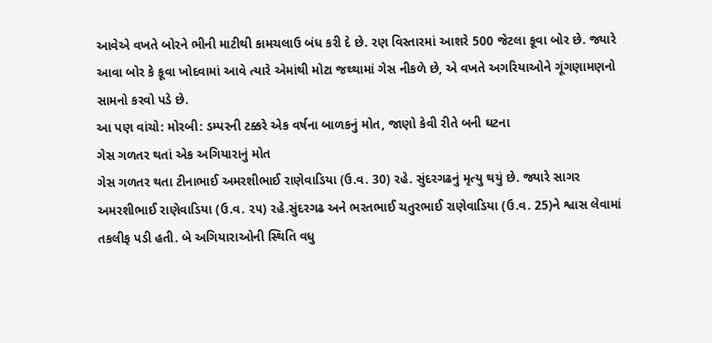આવેએ વખતે બોરને ભીની માટીથી કામચલાઉ બંધ કરી દે છે. રણ વિસ્તારમાં આશરે 500 જેટલા કૂવા બોર છે. જ્યારે આવા બોર કે કૂવા ખોદવામાં આવે ત્યારે એમાંથી મોટા જથ્થામાં ગેસ નીકળે છે, એ વખતે અગરિયાઓને ગૂંગણામણનો સામનો કરવો પડે છે.
આ પણ વાંચો: મોરબી: ડમ્પરની ટક્કરે એક વર્ષના બાળકનું મોત, જાણો કેવી રીતે બની ઘટના
ગેસ ગળતર થતાં એક અગિયારાનું મોત
ગેસ ગળતર થતા ટીનાભાઈ અમરશીભાઈ રાણેવાડિયા (ઉ.વ. 30) રહે. સુંદરગઢનું મૃત્યુ થયું છે. જ્યારે સાગર અમરશીભાઈ રાણેવાડિયા (ઉ.વ. ૨૫) રહે.સુંદરગઢ અને ભરતભાઈ ચતુરભાઈ રાણેવાડિયા (ઉ.વ. 25)ને શ્વાસ લેવામાં તકલીફ પડી હતી. બે અગિયારાઓની સ્થિતિ વધુ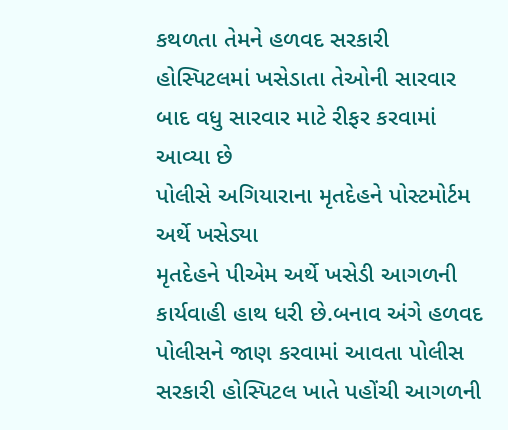કથળતા તેમને હળવદ સરકારી હોસ્પિટલમાં ખસેડાતા તેઓની સારવાર બાદ વધુ સારવાર માટે રીફર કરવામાં આવ્યા છે
પોલીસે અગિયારાના મૃતદેહને પોસ્ટમોર્ટમ અર્થે ખસેડ્યા
મૃતદેહને પીએમ અર્થે ખસેડી આગળની કાર્યવાહી હાથ ધરી છે.બનાવ અંગે હળવદ પોલીસને જાણ કરવામાં આવતા પોલીસ સરકારી હોસ્પિટલ ખાતે પહોંચી આગળની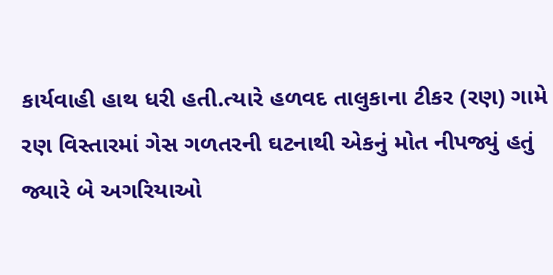કાર્યવાહી હાથ ધરી હતી.ત્યારે હળવદ તાલુકાના ટીકર (રણ) ગામે રણ વિસ્તારમાં ગેસ ગળતરની ઘટનાથી એકનું મોત નીપજ્યું હતું જ્યારે બે અગરિયાઓ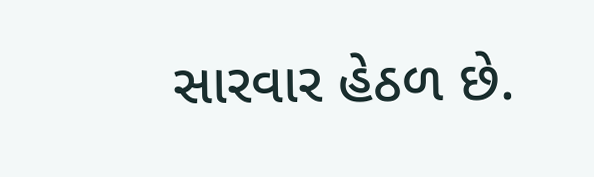સારવાર હેઠળ છે.